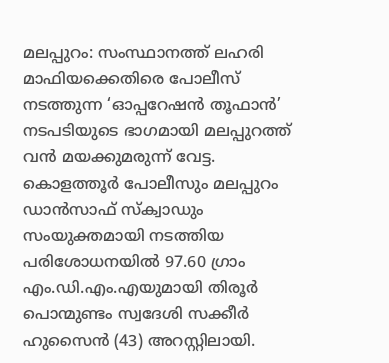മലപ്പുറം: സംസ്ഥാനത്ത് ലഹരി മാഫിയക്കെതിരെ പോലീസ് നടത്തുന്ന ‘ഓപ്പറേഷൻ തൂഫാൻ’ നടപടിയുടെ ഭാഗമായി മലപ്പുറത്ത് വൻ മയക്കുമരുന്ന് വേട്ട. കൊളത്തൂർ പോലീസും മലപ്പുറം ഡാൻസാഫ് സ്ക്വാഡും സംയുക്തമായി നടത്തിയ പരിശോധനയിൽ 97.60 ഗ്രാം എം.ഡി.എം.എയുമായി തിരൂർ പൊന്മുണ്ടം സ്വദേശി സക്കീർ ഹുസൈൻ (43) അറസ്റ്റിലായി.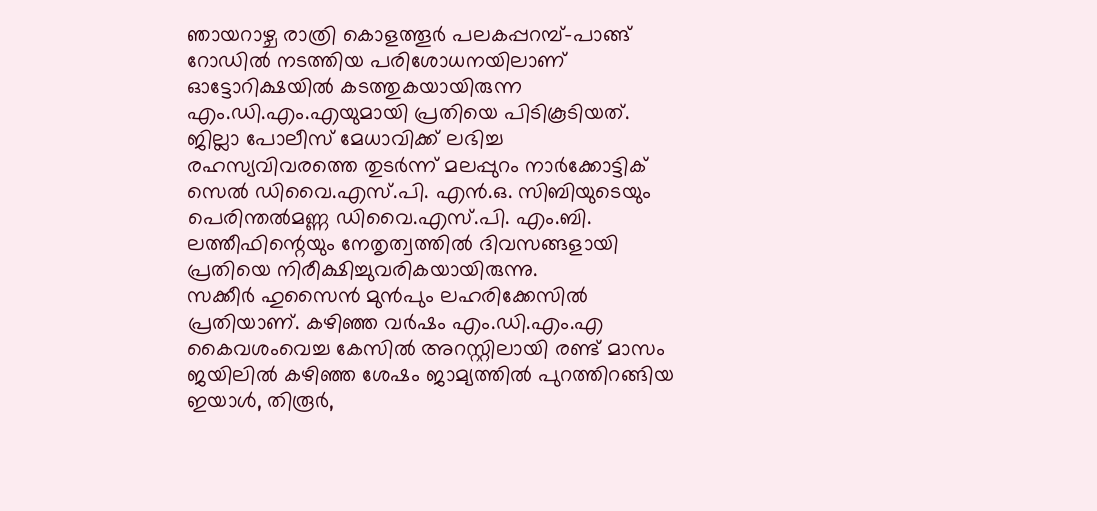ഞായറാഴ്ച രാത്രി കൊളത്തൂർ പലകപ്പറമ്പ്–പാങ്ങ് റോഡിൽ നടത്തിയ പരിശോധനയിലാണ് ഓട്ടോറിക്ഷയിൽ കടത്തുകയായിരുന്ന എം.ഡി.എം.എയുമായി പ്രതിയെ പിടികൂടിയത്. ജില്ലാ പോലീസ് മേധാവിക്ക് ലഭിച്ച രഹസ്യവിവരത്തെ തുടർന്ന് മലപ്പുറം നാർക്കോട്ടിക് സെൽ ഡിവൈ.എസ്.പി. എൻ.ഒ. സിബിയുടെയും പെരിന്തൽമണ്ണ ഡിവൈ.എസ്.പി. എം.ബി. ലത്തീഫിന്റെയും നേതൃത്വത്തിൽ ദിവസങ്ങളായി പ്രതിയെ നിരീക്ഷിച്ചുവരികയായിരുന്നു.
സക്കീർ ഹുസൈൻ മുൻപും ലഹരിക്കേസിൽ പ്രതിയാണ്. കഴിഞ്ഞ വർഷം എം.ഡി.എം.എ കൈവശംവെച്ച കേസിൽ അറസ്റ്റിലായി രണ്ട് മാസം ജയിലിൽ കഴിഞ്ഞ ശേഷം ജാമ്യത്തിൽ പുറത്തിറങ്ങിയ ഇയാൾ, തിരൂർ,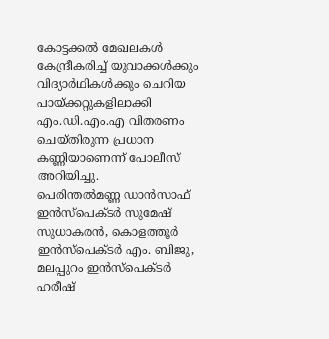കോട്ടക്കൽ മേഖലകൾ കേന്ദ്രീകരിച്ച് യുവാക്കൾക്കും വിദ്യാർഥികൾക്കും ചെറിയ പായ്ക്കറ്റുകളിലാക്കി എം.ഡി.എം.എ വിതരണം ചെയ്തിരുന്ന പ്രധാന കണ്ണിയാണെന്ന് പോലീസ് അറിയിച്ചു.
പെരിന്തൽമണ്ണ ഡാൻസാഫ് ഇൻസ്പെക്ടർ സുമേഷ് സുധാകരൻ, കൊളത്തൂർ ഇൻസ്പെക്ടർ എം. ബിജു, മലപ്പുറം ഇൻസ്പെക്ടർ ഹരീഷ്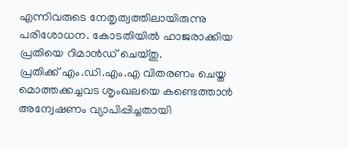എന്നിവരുടെ നേതൃത്വത്തിലായിരുന്നു പരിശോധന. കോടതിയിൽ ഹാജരാക്കിയ പ്രതിയെ റിമാൻഡ് ചെയ്തു.
പ്രതിക്ക് എം.ഡി.എം.എ വിതരണം ചെയ്ത മൊത്തക്കച്ചവട ശൃംഖലയെ കണ്ടെത്താൻ അന്വേഷണം വ്യാപിപ്പിച്ചതായി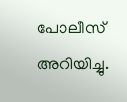പോലീസ് അറിയിച്ചു.